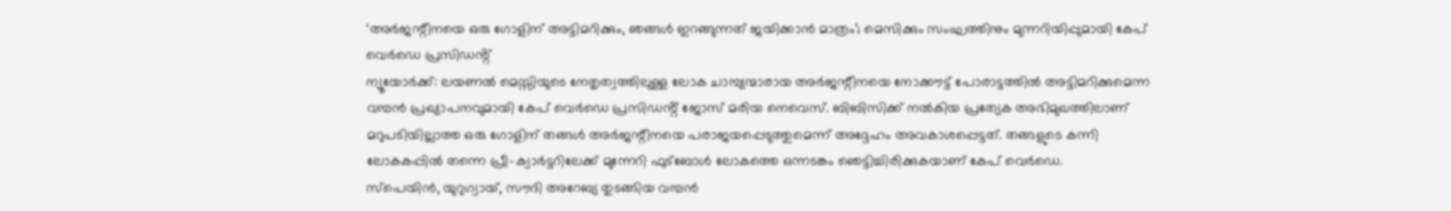‘അർജന്റീനയെ ഒരു ഗോളിന് അട്ടിമറിക്കും, ഞങ്ങൾ ഇറങ്ങുന്നത് ജയിക്കാൻ മാത്രം’; മെസിക്കും സംഘത്തിനും മുന്നറിയിപ്പുമായി കേപ് വെർഡെ പ്രസിഡൻ്റ്
ന്യൂയോർക്ക്: ലയണൽ മെസ്സിയുടെ നേതൃത്വത്തിലുള്ള ലോക ചാമ്പ്യന്മാരായ അർജന്റീനയെ നോക്കൗട്ട് പോരാട്ടത്തിൽ അട്ടിമറിക്കുമെന്ന വമ്പൻ പ്രഖ്യാപനവുമായി കേപ് വെർഡെ പ്രസിഡൻ്റ് ജോസ് മരിയ നെവെസ്. ബിബിസിക്ക് നൽകിയ പ്രത്യേക അഭിമുഖത്തിലാണ് മറുപടിയില്ലാത്ത ഒരു ഗോളിന് തങ്ങൾ അർജന്റീനയെ പരാജയപ്പെടുത്തുമെന്ന് അദ്ദേഹം അവകാശപ്പെട്ടത്. തങ്ങളുടെ കന്നി ലോകകപ്പിൽ തന്നെ പ്രീ-ക്വാർട്ടറിലേക്ക് മുന്നേറി ഫുട്ബോൾ ലോകത്തെ ഒന്നടങ്കം ഞെട്ടിച്ചിരിക്കുകയാണ് കേപ് വെർഡെ.
സ്പെയിൻ, യുറുഗ്വായ്, സൗദി അറേബ്യ തുടങ്ങിയ വമ്പൻ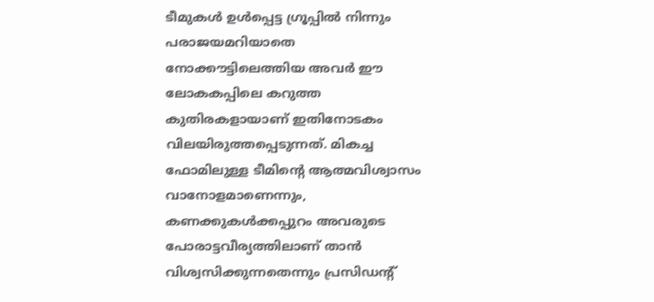ടീമുകൾ ഉൾപ്പെട്ട ഗ്രൂപ്പിൽ നിന്നും പരാജയമറിയാതെ നോക്കൗട്ടിലെത്തിയ അവർ ഈ ലോകകപ്പിലെ കറുത്ത കുതിരകളായാണ് ഇതിനോടകം വിലയിരുത്തപ്പെടുന്നത്. മികച്ച ഫോമിലുള്ള ടീമിന്റെ ആത്മവിശ്വാസം വാനോളമാണെന്നും, കണക്കുകൾക്കപ്പുറം അവരുടെ പോരാട്ടവീര്യത്തിലാണ് താൻ വിശ്വസിക്കുന്നതെന്നും പ്രസിഡന്റ്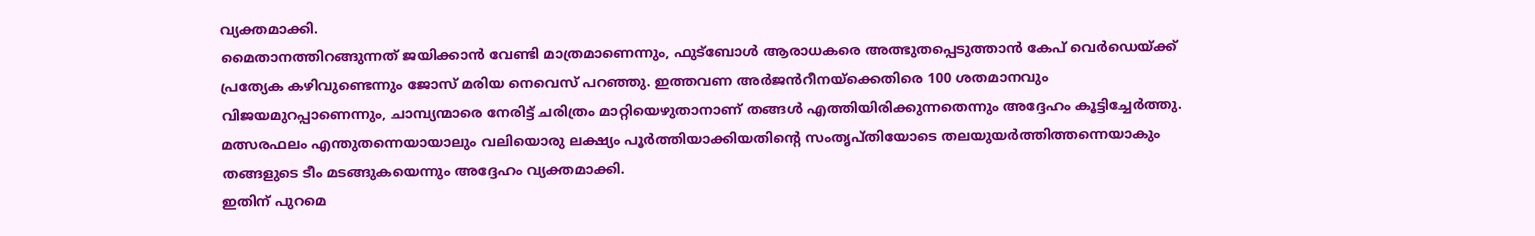വ്യക്തമാക്കി.
മൈതാനത്തിറങ്ങുന്നത് ജയിക്കാൻ വേണ്ടി മാത്രമാണെന്നും, ഫുട്ബോൾ ആരാധകരെ അത്ഭുതപ്പെടുത്താൻ കേപ് വെർഡെയ്ക്ക് പ്രത്യേക കഴിവുണ്ടെന്നും ജോസ് മരിയ നെവെസ് പറഞ്ഞു. ഇത്തവണ അർജൻറീനയ്ക്കെതിരെ 100 ശതമാനവും വിജയമുറപ്പാണെന്നും, ചാമ്പ്യന്മാരെ നേരിട്ട് ചരിത്രം മാറ്റിയെഴുതാനാണ് തങ്ങൾ എത്തിയിരിക്കുന്നതെന്നും അദ്ദേഹം കൂട്ടിച്ചേർത്തു. മത്സരഫലം എന്തുതന്നെയായാലും വലിയൊരു ലക്ഷ്യം പൂർത്തിയാക്കിയതിന്റെ സംതൃപ്തിയോടെ തലയുയർത്തിത്തന്നെയാകും തങ്ങളുടെ ടീം മടങ്ങുകയെന്നും അദ്ദേഹം വ്യക്തമാക്കി.
ഇതിന് പുറമെ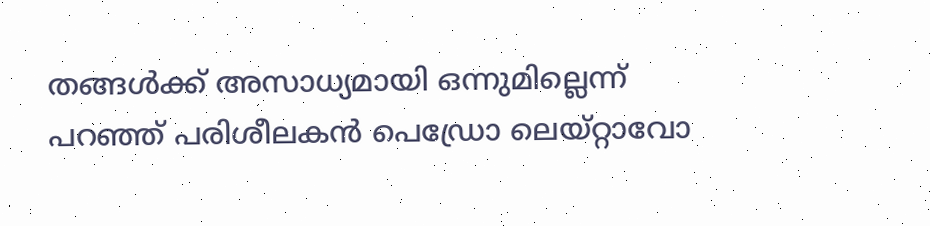തങ്ങൾക്ക് അസാധ്യമായി ഒന്നുമില്ലെന്ന് പറഞ്ഞ് പരിശീലകൻ പെഡ്രോ ലെയ്റ്റാവോ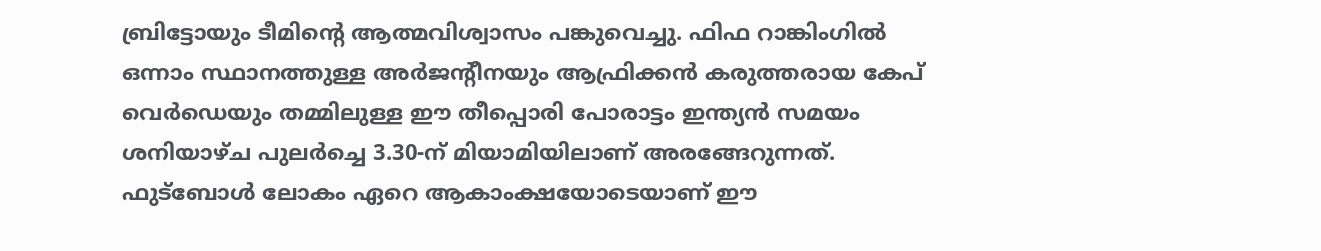ബ്രിട്ടോയും ടീമിന്റെ ആത്മവിശ്വാസം പങ്കുവെച്ചു. ഫിഫ റാങ്കിംഗിൽ ഒന്നാം സ്ഥാനത്തുള്ള അർജൻ്റീനയും ആഫ്രിക്കൻ കരുത്തരായ കേപ് വെർഡെയും തമ്മിലുള്ള ഈ തീപ്പൊരി പോരാട്ടം ഇന്ത്യൻ സമയം ശനിയാഴ്ച പുലർച്ചെ 3.30-ന് മിയാമിയിലാണ് അരങ്ങേറുന്നത്. ഫുട്ബോൾ ലോകം ഏറെ ആകാംക്ഷയോടെയാണ് ഈ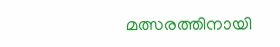മത്സരത്തിനായി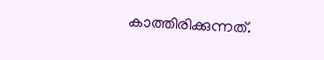കാത്തിരിക്കുന്നത്.